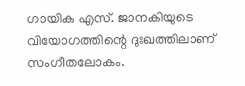ഗായിക എസ്. ജാനകിയുടെ വിയോഗത്തിന്റെ ദുഃഖത്തിലാണ് സംഗീതലോകം.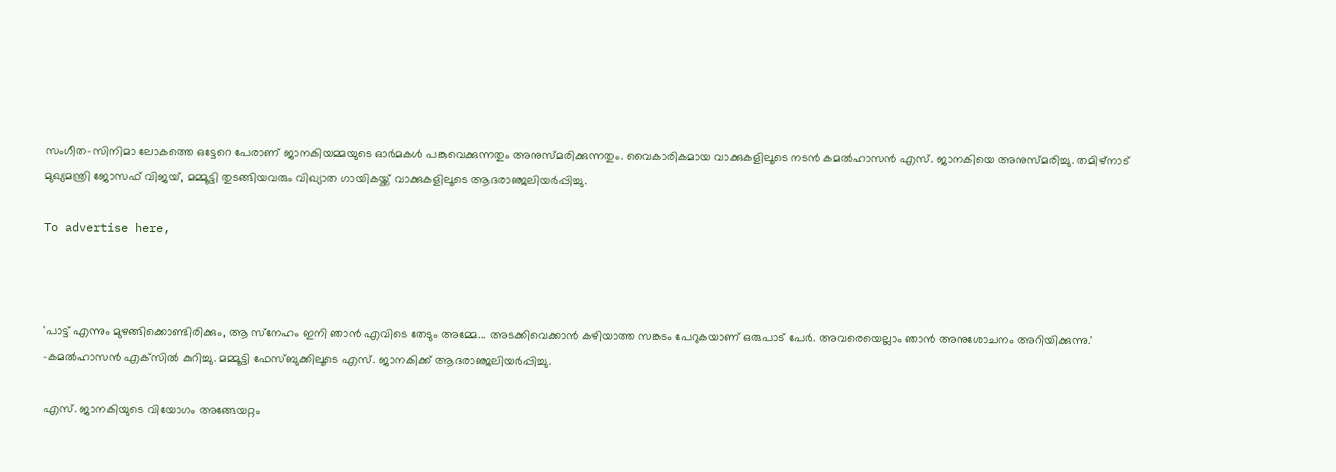സംഗീത-സിനിമാ ലോകത്തെ ഒട്ടേറെ പേരാണ് ജാനകിയമ്മയുടെ ഓർമകൾ പങ്കുവെക്കുന്നതും അനുസ്മരിക്കുന്നതും. വൈകാരികമായ വാക്കുകളിലൂടെ നടൻ കമൽഹാസൻ എസ്. ജാനകിയെ അനുസ്മരിച്ചു. തമിഴ്‌നാട് മുഖ്യമന്ത്രി ജോസഫ് വിജയ്, മമ്മൂട്ടി തുടങ്ങിയവരും വിഖ്യാത ഗായികയ്ക്ക് വാക്കുകളിലൂടെ ആദരാഞ്ജലിയർപ്പിച്ചു.

To advertise here,



'പാട്ട് എന്നും മുഴങ്ങിക്കൊണ്ടിരിക്കും, ആ സ്‌നേഹം ഇനി ഞാൻ എവിടെ തേടും അമ്മേ... അടക്കിവെക്കാൻ കഴിയാത്ത സങ്കടം പേറുകയാണ് ഒരുപാട് പേർ. അവരെയെല്ലാം ഞാൻ അനുശോചനം അറിയിക്കുന്നു.' -കമൽഹാസൻ എക്‌സിൽ കുറിച്ചു. മമ്മൂട്ടി ഫേസ്ബുക്കിലൂടെ എസ്. ജാനകിക്ക് ആദരാഞ്ജലിയർപ്പിച്ചു.

എസ്. ജാനകിയുടെ വിയോഗം അങ്ങേയറ്റം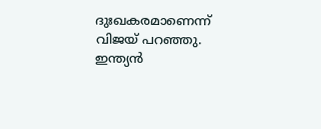ദുഃഖകരമാണെന്ന് വിജയ് പറഞ്ഞു. ഇന്ത്യൻ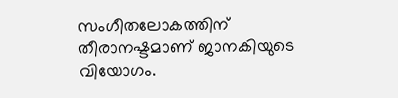സംഗീതലോകത്തിന് തീരാനഷ്ടമാണ് ജാനകിയുടെ വിയോഗം.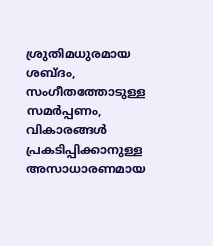ശ്രുതിമധുരമായ ശബ്ദം, സംഗീതത്തോടുള്ള സമർപ്പണം, വികാരങ്ങൾ പ്രകടിപ്പിക്കാനുള്ള അസാധാരണമായ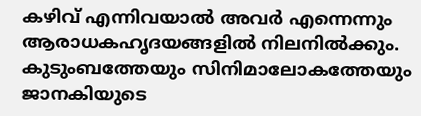കഴിവ് എന്നിവയാൽ അവർ എന്നെന്നും ആരാധകഹൃദയങ്ങളിൽ നിലനിൽക്കും. കുടുംബത്തേയും സിനിമാലോകത്തേയും ജാനകിയുടെ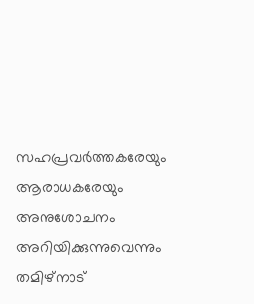സഹപ്രവർത്തകരേയും ആരാധകരേയും അനുശോചനം അറിയിക്കുന്നുവെന്നും തമിഴ്‌നാട്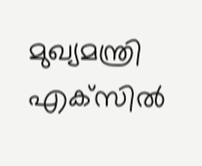മുഖ്യമന്ത്രി എക്‌സിൽ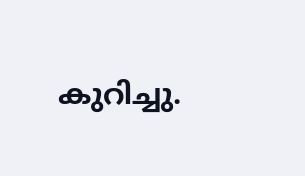കുറിച്ചു.